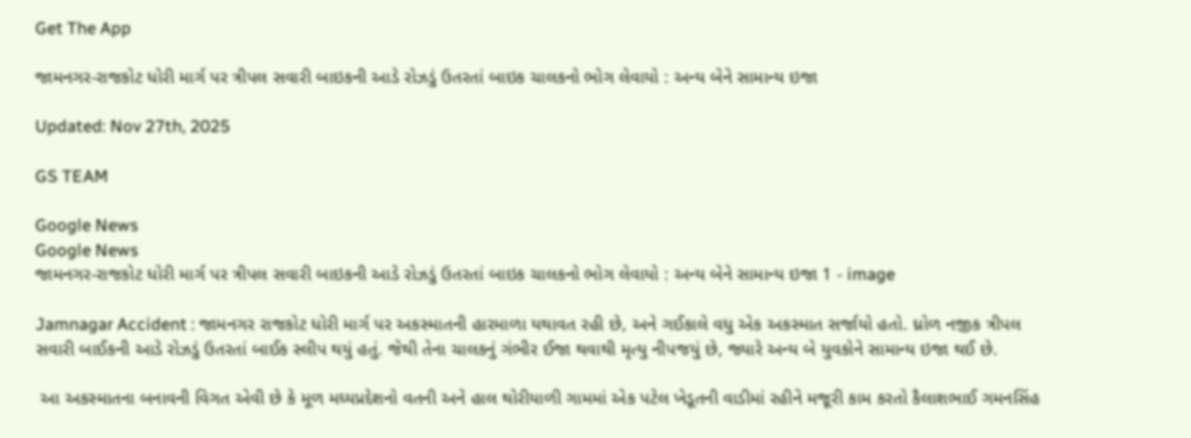Get The App

જામનગર-રાજકોટ ધોરી માર્ગ પર ત્રીપલ સવારી બાઇકની આડે રોઝડું ઉતરતાં બાઇક ચાલકનો ભોગ લેવાયો : અન્ય બેને સામાન્ય ઇજા

Updated: Nov 27th, 2025

GS TEAM

Google News
Google News
જામનગર-રાજકોટ ધોરી માર્ગ પર ત્રીપલ સવારી બાઇકની આડે રોઝડું ઉતરતાં બાઇક ચાલકનો ભોગ લેવાયો : અન્ય બેને સામાન્ય ઇજા 1 - image

Jamnagar Accident : જામનગર રાજકોટ ધોરી માર્ગ પર અકસ્માતની હારમાળા યથાવત રહી છે, અને ગઈકાલે વધુ એક અકસ્માત સર્જાયો હતો. ધ્રોળ નજીક ત્રીપલ સવારી બાઈકની આડે રોઝડું ઉતરતાં બાઈક સ્લીપ થયું હતું. જેથી તેના ચાલકનું ગંભીર ઈજા થવાથી મૃત્યુ નીપજયું છે, જ્યારે અન્ય બે યુવકોને સામાન્ય ઇજા થઈ છે.

 આ અકસ્માતના બનાવની વિગત એવી છે કે મૂળ મધ્યપ્રદેશનો વતની અને હાલ થોરીયાળી ગામમાં એક પટેલ ખેડૂતની વાડીમાં રહીને મજૂરી કામ કરતો કૈલાશભાઈ ગમનસિંહ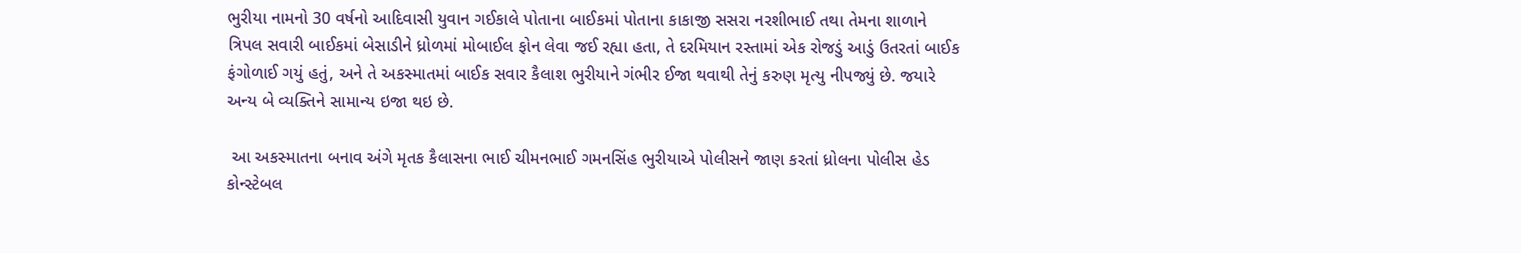ભુરીયા નામનો 30 વર્ષનો આદિવાસી યુવાન ગઈકાલે પોતાના બાઈકમાં પોતાના કાકાજી સસરા નરશીભાઈ તથા તેમના શાળાને ત્રિપલ સવારી બાઈકમાં બેસાડીને ધ્રોળમાં મોબાઈલ ફોન લેવા જઈ રહ્યા હતા, તે દરમિયાન રસ્તામાં એક રોજડું આડું ઉતરતાં બાઈક ફંગોળાઈ ગયું હતું, અને તે અકસ્માતમાં બાઈક સવાર કૈલાશ ભુરીયાને ગંભીર ઈજા થવાથી તેનું કરુણ મૃત્યુ નીપજ્યું છે. જયારે અન્ય બે વ્યક્તિને સામાન્ય ઇજા થઇ છે.

 આ અકસ્માતના બનાવ અંગે મૃતક કૈલાસના ભાઈ ચીમનભાઈ ગમનસિંહ ભુરીયાએ પોલીસને જાણ કરતાં ધ્રોલના પોલીસ હેડ કોન્સ્ટેબલ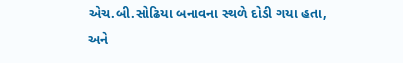એચ.બી.સોઢિયા બનાવના સ્થળે દોડી ગયા હતા, અને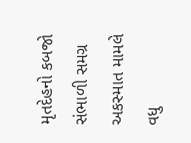મૃતદેહનો કબજો સંભાળી સમગ્ર અકસ્માત મામલે વધુ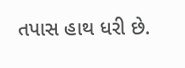તપાસ હાથ ધરી છે.